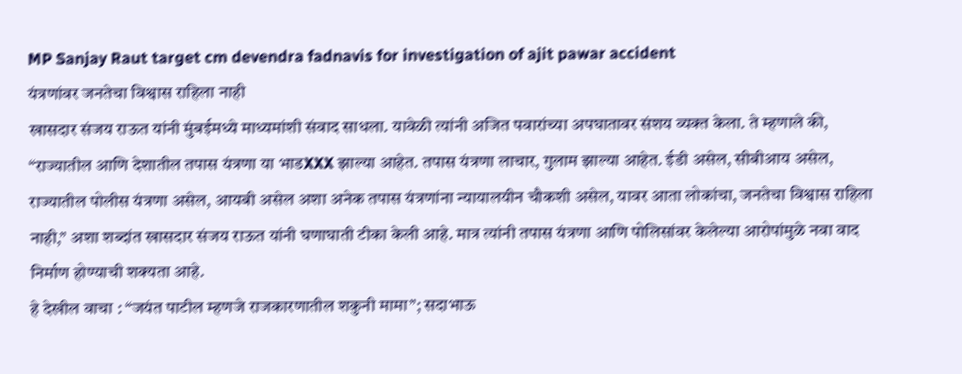MP Sanjay Raut target cm devendra fadnavis for investigation of ajit pawar accident
यंत्रणांवर जनतेचा विश्वास राहिला नाही
खासदार संजय राऊत यांनी मुंबईमध्ये माध्यमांशी संवाद साधला. यावेळी त्यांनी अजित पवारांच्या अपघातावर संशय व्यक्त केला. ते म्हणाले की, “राज्यातील आणि देशातील तपास यंत्रणा या भाडXXX झाल्या आहेत. तपास यंत्रणा लाचार, गुलाम झाल्या आहेत. ईडी असेल, सीबीआय असेल, राज्यातील पोलीस यंत्रणा असेल, आयबी असेल अशा अनेक तपास यंत्रणांना न्यायालयीन चौकशी असेल, यावर आता लोकांचा, जनतेचा विश्वास राहिला नाही,” अशा शब्दांत खासदार संजय राऊत यांनी घणाघाती टीका केली आहे. मात्र त्यांनी तपास यंत्रणा आणि पोलिसांवर केलेल्या आरोपांमुळे नवा वाद निर्माण होण्याची शक्यता आहे.
हे देखील वाचा : “जयंत पाटील म्हणजे राजकारणातील शकुनी मामा”; सदाभाऊ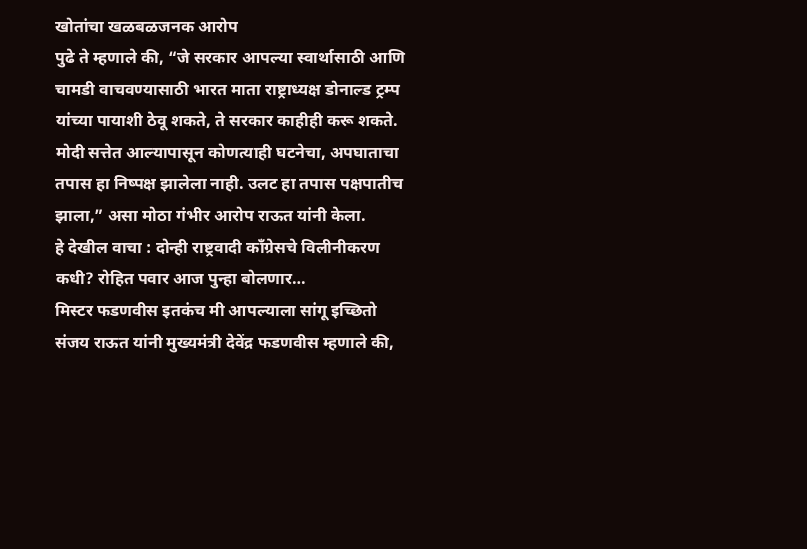खोतांचा खळबळजनक आरोप
पुढे ते म्हणाले की, “जे सरकार आपल्या स्वार्थासाठी आणि चामडी वाचवण्यासाठी भारत माता राष्ट्राध्यक्ष डोनाल्ड ट्रम्प यांच्या पायाशी ठेवू शकते, ते सरकार काहीही करू शकते. मोदी सत्तेत आल्यापासून कोणत्याही घटनेचा, अपघाताचा तपास हा निष्पक्ष झालेला नाही. उलट हा तपास पक्षपातीच झाला,” असा मोठा गंभीर आरोप राऊत यांनी केला.
हे देखील वाचा : दोन्ही राष्ट्रवादी काँग्रेसचे विलीनीकरण कधी? रोहित पवार आज पुन्हा बोलणार…
मिस्टर फडणवीस इतकंच मी आपल्याला सांगू इच्छितो
संजय राऊत यांनी मुख्यमंत्री देवेंद्र फडणवीस म्हणाले की,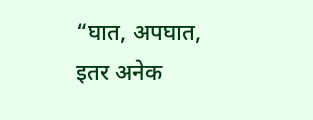“घात, अपघात, इतर अनेक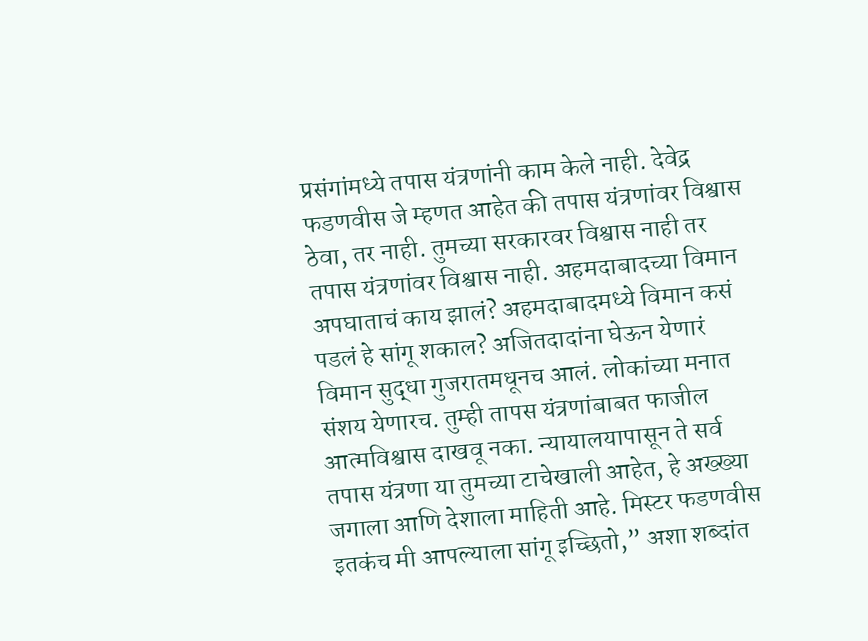प्रसंगांमध्ये तपास यंत्रणांनी काम केले नाही. देवेद्र फडणवीस जे म्हणत आहेत की तपास यंत्रणांवर विश्वास ठेवा, तर नाही. तुमच्या सरकारवर विश्वास नाही तर तपास यंत्रणांवर विश्वास नाही. अहमदाबादच्या विमान अपघाताचं काय झालं? अहमदाबादमध्ये विमान कसं पडलं हे सांगू शकाल? अजितदादांना घेऊन येणारं विमान सुद्धा गुजरातमधूनच आलं. लोकांच्या मनात संशय येणारच. तुम्ही तापस यंत्रणांबाबत फाजील आत्मविश्वास दाखवू नका. न्यायालयापासून ते सर्व तपास यंत्रणा या तुमच्या टाचेखाली आहेत, हे अख्ख्या जगाला आणि देशाला माहिती आहे. मिस्टर फडणवीस इतकंच मी आपल्याला सांगू इच्छितो,” अशा शब्दांत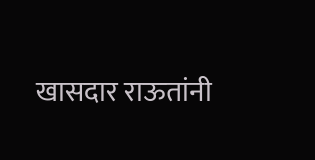खासदार राऊतांनी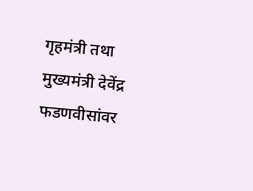गृहमंत्री तथा मुख्यमंत्री देवेंद्र फडणवीसांवर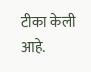टीका केली आहे.